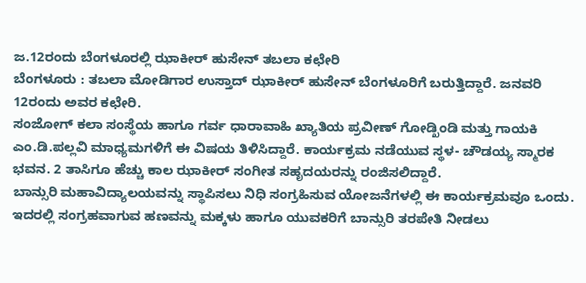ಜ.12ರಂದು ಬೆಂಗಳೂರಲ್ಲಿ ಝಾಕೀರ್ ಹುಸೇನ್ ತಬಲಾ ಕಛೇರಿ
ಬೆಂಗಳೂರು : ತಬಲಾ ಮೋಡಿಗಾರ ಉಸ್ತಾದ್ ಝಾಕೀರ್ ಹುಸೇನ್ ಬೆಂಗಳೂರಿಗೆ ಬರುತ್ತಿದ್ದಾರೆ. ಜನವರಿ 12ರಂದು ಅವರ ಕಛೇರಿ.
ಸಂಜೋಗ್ ಕಲಾ ಸಂಸ್ಥೆಯ ಹಾಗೂ ಗರ್ವ ಧಾರಾವಾಹಿ ಖ್ಯಾತಿಯ ಪ್ರವೀಣ್ ಗೋಡ್ಖಿಂಡಿ ಮತ್ತು ಗಾಯಕಿ ಎಂ.ಡಿ.ಪಲ್ಲವಿ ಮಾಧ್ಯಮಗಳಿಗೆ ಈ ವಿಷಯ ತಿಳಿಸಿದ್ದಾರೆ. ಕಾರ್ಯಕ್ರಮ ನಡೆಯುವ ಸ್ಥಳ- ಚೌಡಯ್ಯ ಸ್ಮಾರಕ ಭವನ. 2 ತಾಸಿಗೂ ಹೆಚ್ಚು ಕಾಲ ಝಾಕೀರ್ ಸಂಗೀತ ಸಹೃದಯರನ್ನು ರಂಜಿಸಲಿದ್ದಾರೆ.
ಬಾನ್ಸುರಿ ಮಹಾವಿದ್ಯಾಲಯವನ್ನು ಸ್ಥಾಪಿಸಲು ನಿಧಿ ಸಂಗ್ರಹಿಸುವ ಯೋಜನೆಗಳಲ್ಲಿ ಈ ಕಾರ್ಯಕ್ರಮವೂ ಒಂದು. ಇದರಲ್ಲಿ ಸಂಗ್ರಹವಾಗುವ ಹಣವನ್ನು ಮಕ್ಕಳು ಹಾಗೂ ಯುವಕರಿಗೆ ಬಾನ್ಸುರಿ ತರಪೇತಿ ನೀಡಲು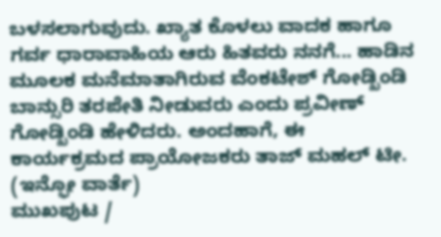ಬಳಸಲಾಗುವುದು. ಖ್ಯಾತ ಕೊಳಲು ವಾದಕ ಹಾಗೂ ಗರ್ವ ಧಾರಾವಾಹಿಯ ಆರು ಹಿತವರು ನನಗೆ... ಹಾಡಿನ ಮೂಲಕ ಮನೆಮಾತಾಗಿರುವ ವೆಂಕಟೇಶ್ ಗೋಡ್ಖಿಂಡಿ ಬಾನ್ಸುರಿ ತರಪೇತಿ ನೀಡುವರು ಎಂದು ಪ್ರವೀಣ್ ಗೋಡ್ಖಿಂಡಿ ಹೇಳಿದರು. ಅಂದಹಾಗೆ, ಈ ಕಾರ್ಯಕ್ರಮದ ಪ್ರಾಯೋಜಕರು ತಾಜ್ ಮಹಲ್ ಟೀ.
(ಇನ್ಫೋ ವಾರ್ತೆ)
ಮುಖಪುಟ /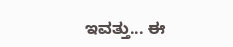ಇವತ್ತು... ಈ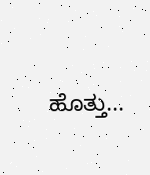ಹೊತ್ತು...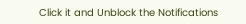Click it and Unblock the Notifications